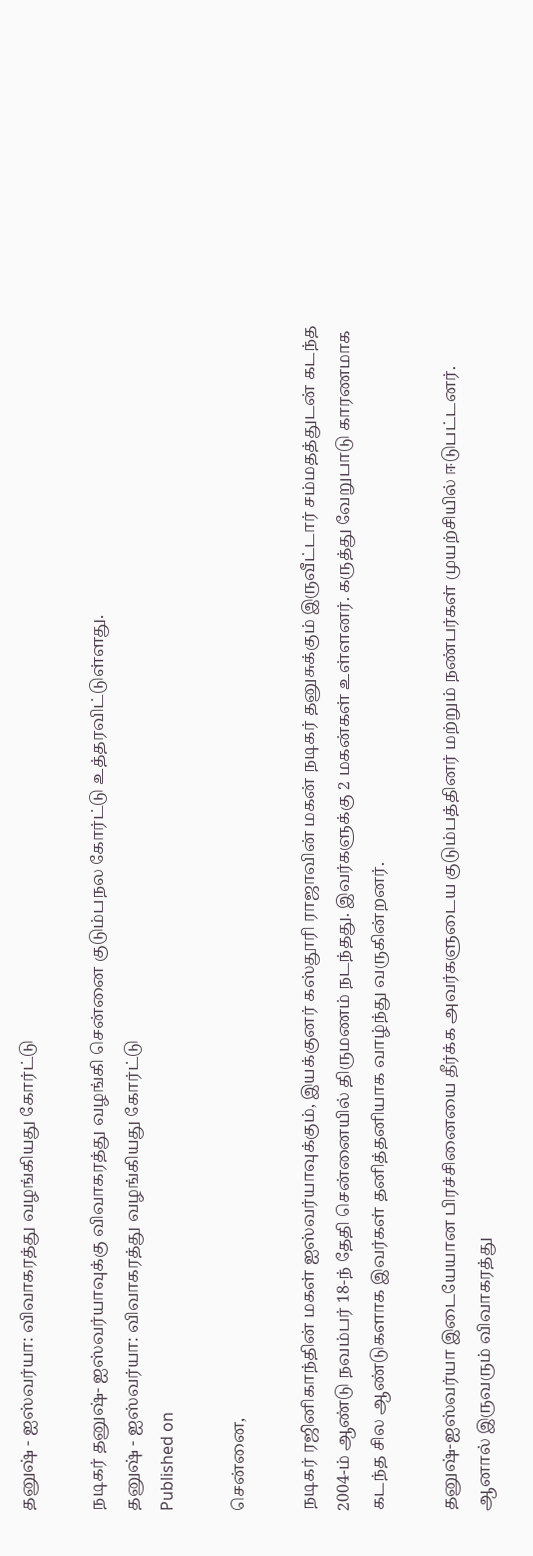தனுஷ் - ஐஸ்வர்யா: விவாகரத்து வழங்கியது கோர்ட்டு

நடிகர் தனுஷ்- ஐஸ்வர்யாவுக்கு விவாகரத்து வழங்கி சென்னை குடும்பநல கோர்ட்டு உத்தரவிட்டுள்ளது.
தனுஷ் - ஐஸ்வர்யா: விவாகரத்து வழங்கியது கோர்ட்டு
Published on

சென்னை,

நடிகர் ரஜினிகாந்தின் மகள் ஐஸ்வர்யாவுக்கும், இயக்குனர் கஸ்தூரி ராஜாவின் மகன் நடிகர் தனுசுக்கும் இருவீட்டார் சம்மதத்துடன் கடந்த 2004-ம் ஆண்டு நவம்பர் 18-ந் தேதி சென்னையில் திருமணம் நடந்தது. இவர்களுக்கு 2 மகன்கள் உள்ளனர். கருத்து வேறுபாடு காரணமாக கடந்த சில ஆண்டுகளாக இவர்கள் தனித்தனியாக வாழ்ந்து வருகின்றனர்.

தனுஷ்-ஐஸ்வர்யா இடையேயான பிரச்சினையை தீர்க்க அவர்களுடைய குடும்பத்தினர் மற்றும் நண்பர்கள் முயற்சியில் ஈடுபட்டனர். ஆனால் இருவரும் விவாகரத்து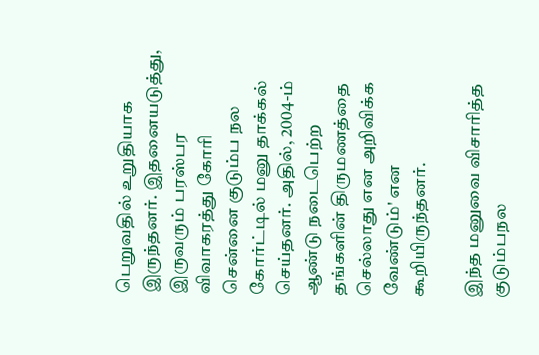பெறுவதில் உறுதியாக இருந்தனர். இதனையடுத்து, இருவரும் பரஸ்பர விவாகரத்து கோரி சென்னை குடும்ப நல கோர்ட்டில் மனு தாக்கல் செய்தனர். அதில், 2004-ம் ஆண்டு நடைபெற்ற தங்களின் திருமணத்தை செல்லாது என அறிவிக்க வேண்டும்' என கூறியிருந்தனர்.

இந்த மனுவை விசாரித்த குடும்பநல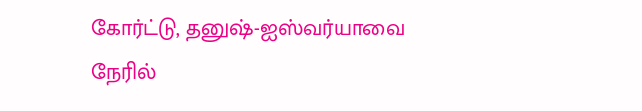கோர்ட்டு, தனுஷ்-ஐஸ்வர்யாவை நேரில்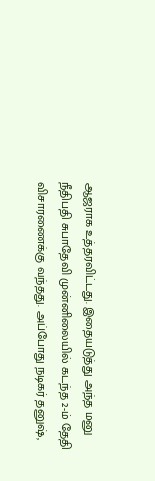ஆஜராக உத்தரவிட்டது. இதையடுத்து அந்த மனு நீதிபதி சுபாதேவி முன்னிலையில் கடந்த 2-ம் தேதி விசாரணைக்கு வந்தது. அப்போது நடிகர் தனுஷ்,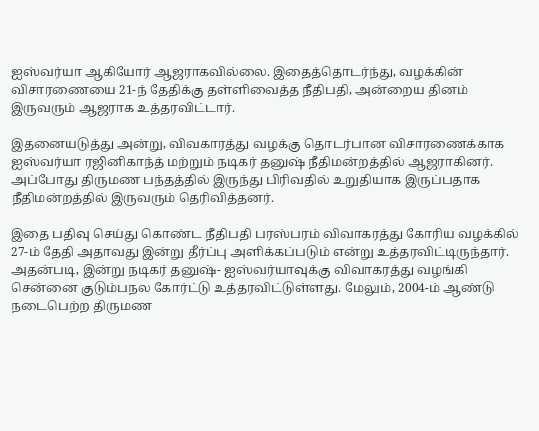ஐஸ்வர்யா ஆகியோர் ஆஜராகவில்லை. இதைத்தொடர்ந்து, வழக்கின் விசாரணையை 21-ந் தேதிக்கு தள்ளிவைத்த நீதிபதி, அன்றைய தினம் இருவரும் ஆஜராக உத்தரவிட்டார்.

இதனையடுத்து அன்று, விவகாரத்து வழக்கு தொடர்பான விசாரணைக்காக ஐஸ்வர்யா ரஜினிகாந்த் மற்றும் நடிகர் தனுஷ் நீதிமன்றத்தில் ஆஜராகினர். அப்போது திருமண பந்தத்தில் இருந்து பிரிவதில் உறுதியாக இருப்பதாக நீதிமன்றத்தில் இருவரும் தெரிவித்தனர்.

இதை பதிவு செய்து கொண்ட நீதிபதி பரஸ்பரம் விவாகரத்து கோரிய வழக்கில் 27-ம் தேதி அதாவது இன்று தீர்ப்பு அளிக்கப்படும் என்று உத்தரவிட்டிருந்தார். அதன்படி, இன்று நடிகர் தனுஷ்- ஐஸ்வர்யாவுக்கு விவாகரத்து வழங்கி சென்னை குடும்பநல கோர்ட்டு உத்தரவிட்டுள்ளது. மேலும், 2004-ம் ஆண்டு நடைபெற்ற திருமண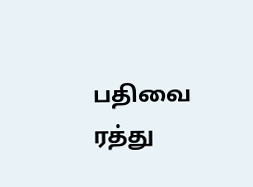பதிவை ரத்து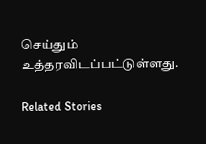செய்தும் உத்தரவிடப்பட்டுள்ளது.

Related Stories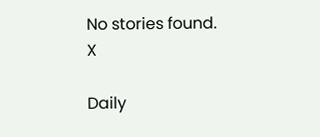No stories found.
X

Daily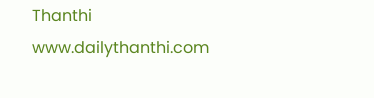Thanthi
www.dailythanthi.com